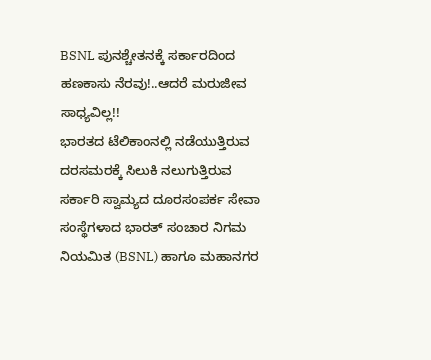BSNL ಪುನಶ್ಚೇತನಕ್ಕೆ ಸರ್ಕಾರದಿಂದ ಹಣಕಾಸು ನೆರವು!..ಆದರೆ ಮರುಜೀವ ಸಾಧ್ಯವಿಲ್ಲ!!
ಭಾರತದ ಟೆಲಿಕಾಂನಲ್ಲಿ ನಡೆಯುತ್ತಿರುವ ದರಸಮರಕ್ಕೆ ಸಿಲುಕಿ ನಲುಗುತ್ತಿರುವ ಸರ್ಕಾರಿ ಸ್ವಾಮ್ಯದ ದೂರಸಂಪರ್ಕ ಸೇವಾ ಸಂಸ್ಥೆಗಳಾದ ಭಾರತ್ ಸಂಚಾರ ನಿಗಮ ನಿಯಮಿತ (BSNL) ಹಾಗೂ ಮಹಾನಗರ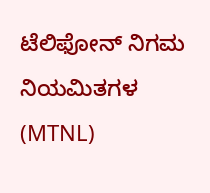ಟೆಲಿಫೋನ್ ನಿಗಮ ನಿಯಮಿತಗಳ (MTNL)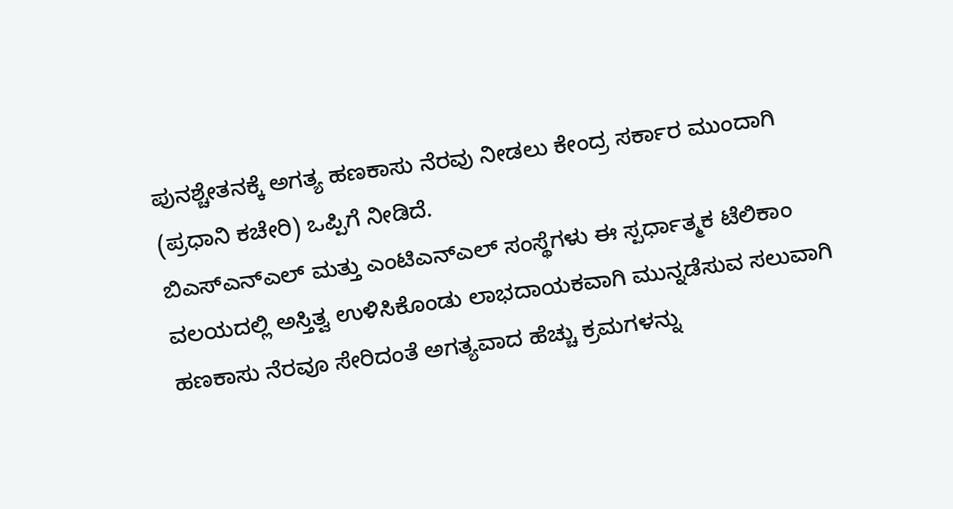ಪುನಶ್ಚೇತನಕ್ಕೆ ಅಗತ್ಯ ಹಣಕಾಸು ನೆರವು ನೀಡಲು ಕೇಂದ್ರ ಸರ್ಕಾರ ಮುಂದಾಗಿ (ಪ್ರಧಾನಿ ಕಚೇರಿ) ಒಪ್ಪಿಗೆ ನೀಡಿದೆ.
ಬಿಎಸ್ಎನ್ಎಲ್ ಮತ್ತು ಎಂಟಿಎನ್ಎಲ್ ಸಂಸ್ಥೆಗಳು ಈ ಸ್ಪರ್ಧಾತ್ಮಕ ಟೆಲಿಕಾಂ ವಲಯದಲ್ಲಿ ಅಸ್ತಿತ್ವ ಉಳಿಸಿಕೊಂಡು ಲಾಭದಾಯಕವಾಗಿ ಮುನ್ನಡೆಸುವ ಸಲುವಾಗಿ ಹಣಕಾಸು ನೆರವೂ ಸೇರಿದಂತೆ ಅಗತ್ಯವಾದ ಹೆಚ್ಚು ಕ್ರಮಗಳನ್ನು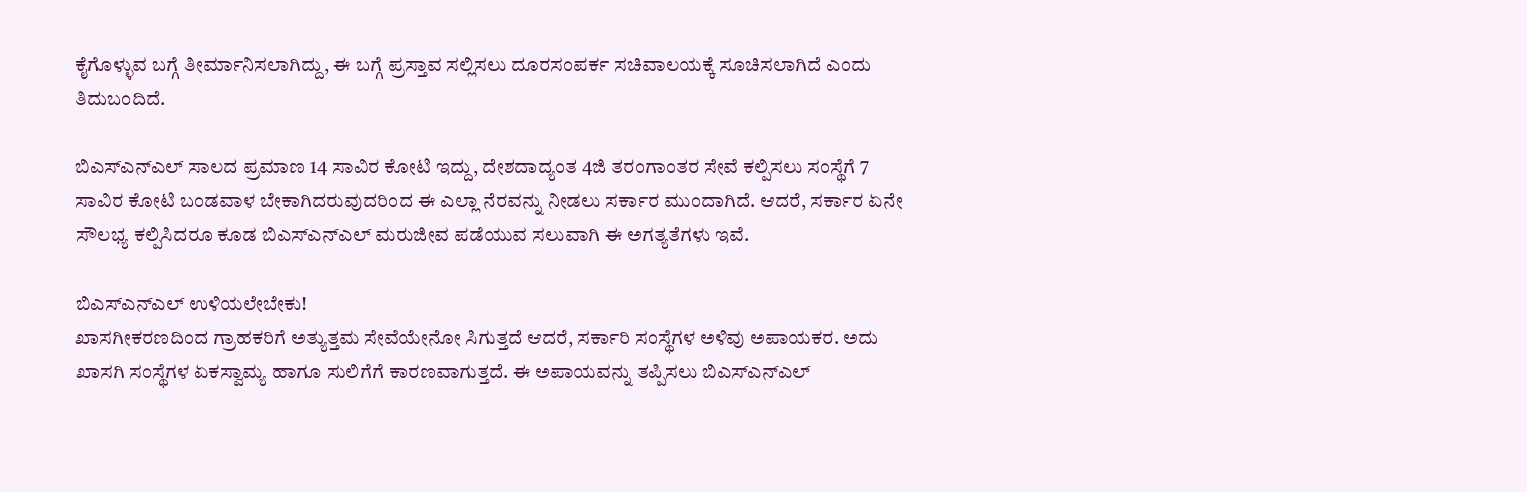ಕೈಗೊಳ್ಳುವ ಬಗ್ಗೆ ತೀರ್ಮಾನಿಸಲಾಗಿದ್ದು, ಈ ಬಗ್ಗೆ ಪ್ರಸ್ತಾವ ಸಲ್ಲಿಸಲು ದೂರಸಂಪರ್ಕ ಸಚಿವಾಲಯಕ್ಕೆ ಸೂಚಿಸಲಾಗಿದೆ ಎಂದು ತಿದುಬಂದಿದೆ.

ಬಿಎಸ್ಎನ್ಎಲ್ ಸಾಲದ ಪ್ರಮಾಣ 14 ಸಾವಿರ ಕೋಟಿ ಇದ್ದು, ದೇಶದಾದ್ಯಂತ 4ಜಿ ತರಂಗಾಂತರ ಸೇವೆ ಕಲ್ಪಿಸಲು ಸಂಸ್ಥೆಗೆ 7 ಸಾವಿರ ಕೋಟಿ ಬಂಡವಾಳ ಬೇಕಾಗಿದರುವುದರಿಂದ ಈ ಎಲ್ಲಾ ನೆರವನ್ನು ನೀಡಲು ಸರ್ಕಾರ ಮುಂದಾಗಿದೆ. ಆದರೆ, ಸರ್ಕಾರ ಏನೇ ಸೌಲಭ್ಯ ಕಲ್ಪಿಸಿದರೂ ಕೂಡ ಬಿಎಸ್ಎನ್ಎಲ್ ಮರುಜೀವ ಪಡೆಯುವ ಸಲುವಾಗಿ ಈ ಅಗತ್ಯತೆಗಳು ಇವೆ.

ಬಿಎಸ್ಎನ್ಎಲ್ ಉಳಿಯಲೇಬೇಕು!
ಖಾಸಗೀಕರಣದಿಂದ ಗ್ರಾಹಕರಿಗೆ ಅತ್ಯುತ್ತಮ ಸೇವೆಯೇನೋ ಸಿಗುತ್ತದೆ ಆದರೆ, ಸರ್ಕಾರಿ ಸಂಸ್ಥೆಗಳ ಅಳಿವು ಅಪಾಯಕರ. ಅದು ಖಾಸಗಿ ಸಂಸ್ಥೆಗಳ ಏಕಸ್ವಾಮ್ಯ ಹಾಗೂ ಸುಲಿಗೆಗೆ ಕಾರಣವಾಗುತ್ತದೆ. ಈ ಅಪಾಯವನ್ನು ತಪ್ಪಿಸಲು ಬಿಎಸ್ಎನ್ಎಲ್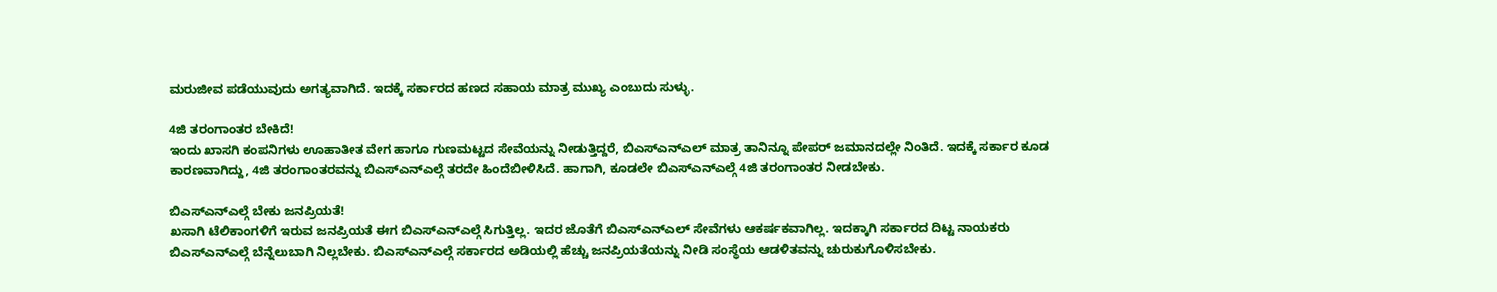ಮರುಜೀವ ಪಡೆಯುವುದು ಅಗತ್ಯವಾಗಿದೆ. ಇದಕ್ಕೆ ಸರ್ಕಾರದ ಹಣದ ಸಹಾಯ ಮಾತ್ರ ಮುಖ್ಯ ಎಂಬುದು ಸುಳ್ಳು.

4ಜಿ ತರಂಗಾಂತರ ಬೇಕಿದೆ!
ಇಂದು ಖಾಸಗಿ ಕಂಪನಿಗಳು ಊಹಾತೀತ ವೇಗ ಹಾಗೂ ಗುಣಮಟ್ಟದ ಸೇವೆಯನ್ನು ನೀಡುತ್ತಿದ್ದರೆ, ಬಿಎಸ್ಎನ್ಎಲ್ ಮಾತ್ರ ತಾನಿನ್ನೂ ಪೇಪರ್ ಜಮಾನದಲ್ಲೇ ನಿಂತಿದೆ. ಇದಕ್ಕೆ ಸರ್ಕಾರ ಕೂಡ ಕಾರಣವಾಗಿದ್ದು, 4ಜಿ ತರಂಗಾಂತರವನ್ನು ಬಿಎಸ್ಎನ್ಎಲ್ಗೆ ತರದೇ ಹಿಂದೆಬೀಳಿಸಿದೆ. ಹಾಗಾಗಿ, ಕೂಡಲೇ ಬಿಎಸ್ಎನ್ಎಲ್ಗೆ 4ಜಿ ತರಂಗಾಂತರ ನೀಡಬೇಕು.

ಬಿಎಸ್ಎನ್ಎಲ್ಗೆ ಬೇಕು ಜನಪ್ರಿಯತೆ!
ಖಸಾಗಿ ಟೆಲಿಕಾಂಗಳಿಗೆ ಇರುವ ಜನಪ್ರಿಯತೆ ಈಗ ಬಿಎಸ್ಎನ್ಎಲ್ಗೆ ಸಿಗುತ್ತಿಲ್ಲ. ಇದರ ಜೊತೆಗೆ ಬಿಎಸ್ಎನ್ಎಲ್ ಸೇವೆಗಳು ಆಕರ್ಷಕವಾಗಿಲ್ಲ. ಇದಕ್ಕಾಗಿ ಸರ್ಕಾರದ ದಿಟ್ಟ ನಾಯಕರು ಬಿಎಸ್ಎನ್ಎಲ್ಗೆ ಬೆನ್ನೆಲುಬಾಗಿ ನಿಲ್ಲಬೇಕು. ಬಿಎಸ್ಎನ್ಎಲ್ಗೆ ಸರ್ಕಾರದ ಅಡಿಯಲ್ಲಿ ಹೆಚ್ಚು ಜನಪ್ರಿಯತೆಯನ್ನು ನೀಡಿ ಸಂಸ್ಥೆಯ ಆಡಳಿತವನ್ನು ಚುರುಕುಗೊಳಿಸಬೇಕು.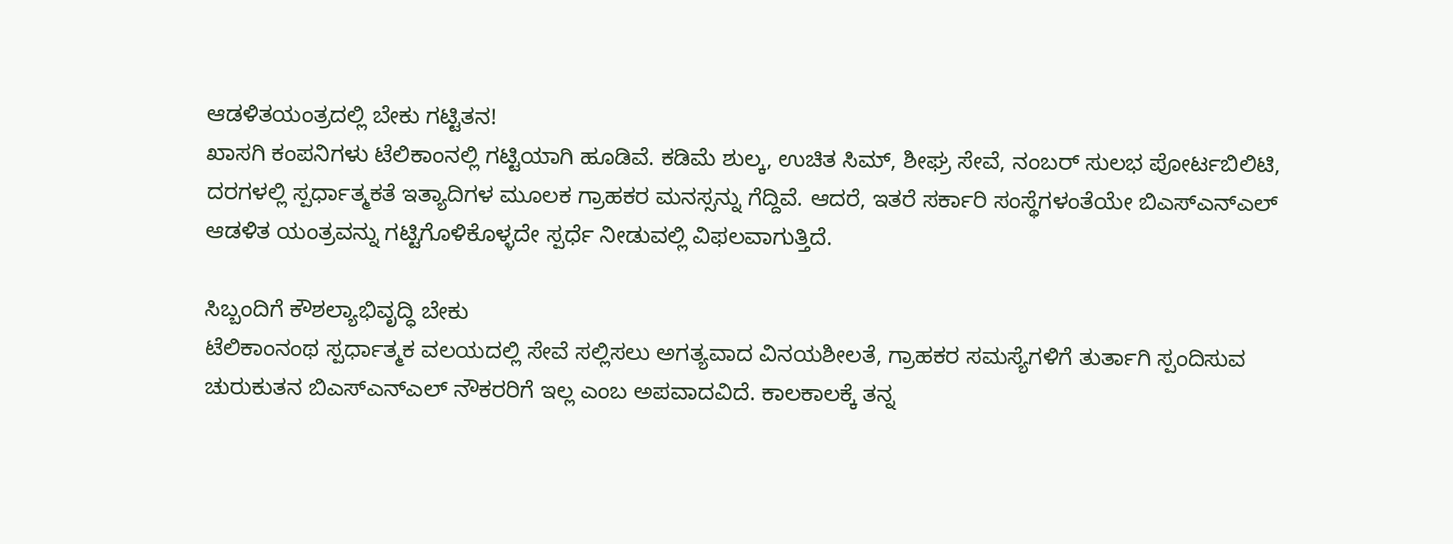ಆಡಳಿತಯಂತ್ರದಲ್ಲಿ ಬೇಕು ಗಟ್ಟಿತನ!
ಖಾಸಗಿ ಕಂಪನಿಗಳು ಟೆಲಿಕಾಂನಲ್ಲಿ ಗಟ್ಟಿಯಾಗಿ ಹೂಡಿವೆ. ಕಡಿಮೆ ಶುಲ್ಕ, ಉಚಿತ ಸಿಮ್, ಶೀಘ್ರ ಸೇವೆ, ನಂಬರ್ ಸುಲಭ ಪೋರ್ಟಬಿಲಿಟಿ, ದರಗಳಲ್ಲಿ ಸ್ಪರ್ಧಾತ್ಮಕತೆ ಇತ್ಯಾದಿಗಳ ಮೂಲಕ ಗ್ರಾಹಕರ ಮನಸ್ಸನ್ನು ಗೆದ್ದಿವೆ. ಆದರೆ, ಇತರೆ ಸರ್ಕಾರಿ ಸಂಸ್ಥೆಗಳಂತೆಯೇ ಬಿಎಸ್ಎನ್ಎಲ್ ಆಡಳಿತ ಯಂತ್ರವನ್ನು ಗಟ್ಟಿಗೊಳಿಕೊಳ್ಳದೇ ಸ್ಪರ್ಧೆ ನೀಡುವಲ್ಲಿ ವಿಫಲವಾಗುತ್ತಿದೆ.

ಸಿಬ್ಬಂದಿಗೆ ಕೌಶಲ್ಯಾಭಿವೃದ್ಧಿ ಬೇಕು
ಟೆಲಿಕಾಂನಂಥ ಸ್ಪರ್ಧಾತ್ಮಕ ವಲಯದಲ್ಲಿ ಸೇವೆ ಸಲ್ಲಿಸಲು ಅಗತ್ಯವಾದ ವಿನಯಶೀಲತೆ, ಗ್ರಾಹಕರ ಸಮಸ್ಯೆಗಳಿಗೆ ತುರ್ತಾಗಿ ಸ್ಪಂದಿಸುವ ಚುರುಕುತನ ಬಿಎಸ್ಎನ್ಎಲ್ ನೌಕರರಿಗೆ ಇಲ್ಲ ಎಂಬ ಅಪವಾದವಿದೆ. ಕಾಲಕಾಲಕ್ಕೆ ತನ್ನ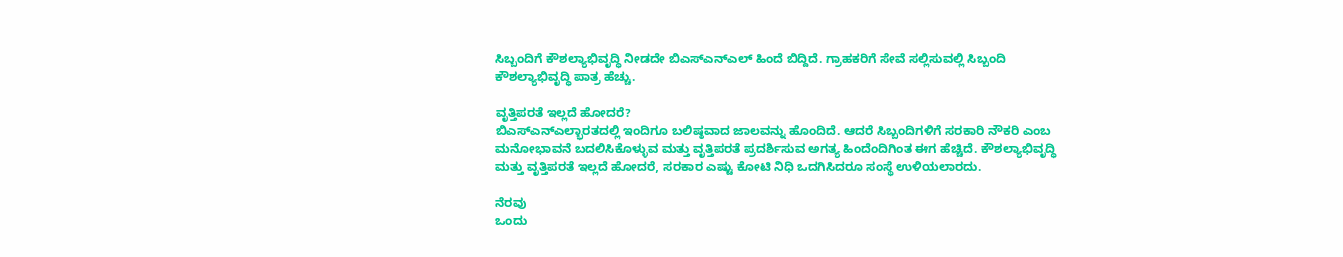ಸಿಬ್ಬಂದಿಗೆ ಕೌಶಲ್ಯಾಭಿವೃದ್ಧಿ ನೀಡದೇ ಬಿಎಸ್ಎನ್ಎಲ್ ಹಿಂದೆ ಬಿದ್ದಿದೆ. ಗ್ರಾಹಕರಿಗೆ ಸೇವೆ ಸಲ್ಲಿಸುವಲ್ಲಿ ಸಿಬ್ಬಂದಿ ಕೌಶಲ್ಯಾಭಿವೃದ್ಧಿ ಪಾತ್ರ ಹೆಚ್ಚು.

ವೃತ್ತಿಪರತೆ ಇಲ್ಲದೆ ಹೋದರೆ?
ಬಿಎಸ್ಎನ್ಎಲ್ಭಾರತದಲ್ಲಿ ಇಂದಿಗೂ ಬಲಿಷ್ಠವಾದ ಜಾಲವನ್ನು ಹೊಂದಿದೆ. ಆದರೆ ಸಿಬ್ಬಂದಿಗಳಿಗೆ ಸರಕಾರಿ ನೌಕರಿ ಎಂಬ ಮನೋಭಾವನೆ ಬದಲಿಸಿಕೊಳ್ಳುವ ಮತ್ತು ವೃತ್ತಿಪರತೆ ಪ್ರದರ್ಶಿಸುವ ಅಗತ್ಯ ಹಿಂದೆಂದಿಗಿಂತ ಈಗ ಹೆಚ್ಚಿದೆ. ಕೌಶಲ್ಯಾಭಿವೃದ್ಧಿ ಮತ್ತು ವೃತ್ತಿಪರತೆ ಇಲ್ಲದೆ ಹೋದರೆ, ಸರಕಾರ ಎಷ್ಟು ಕೋಟಿ ನಿಧಿ ಒದಗಿಸಿದರೂ ಸಂಸ್ಥೆ ಉಳಿಯಲಾರದು.

ನೆರವು
ಒಂದು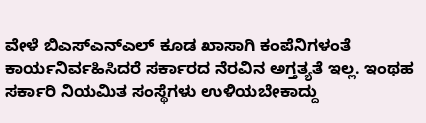ವೇಳೆ ಬಿಎಸ್ಎನ್ಎಲ್ ಕೂಡ ಖಾಸಾಗಿ ಕಂಪೆನಿಗಳಂತೆ ಕಾರ್ಯನಿರ್ವಹಿಸಿದರೆ ಸರ್ಕಾರದ ನೆರವಿನ ಅಗ್ತತ್ಯತೆ ಇಲ್ಲ. ಇಂಥಹ ಸರ್ಕಾರಿ ನಿಯಮಿತ ಸಂಸ್ಥೆಗಳು ಉಳಿಯಬೇಕಾದ್ದು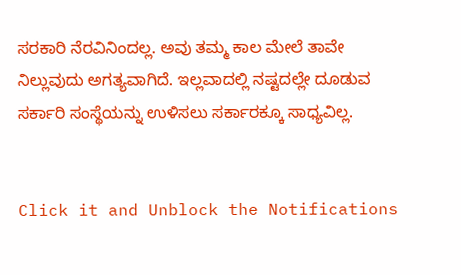ಸರಕಾರಿ ನೆರವಿನಿಂದಲ್ಲ. ಅವು ತಮ್ಮ ಕಾಲ ಮೇಲೆ ತಾವೇ ನಿಲ್ಲುವುದು ಅಗತ್ಯವಾಗಿದೆ. ಇಲ್ಲವಾದಲ್ಲಿ ನಷ್ಟದಲ್ಲೇ ದೂಡುವ ಸರ್ಕಾರಿ ಸಂಸ್ಥೆಯನ್ನು ಉಳಿಸಲು ಸರ್ಕಾರಕ್ಕೂ ಸಾಧ್ಯವಿಲ್ಲ.


Click it and Unblock the Notifications